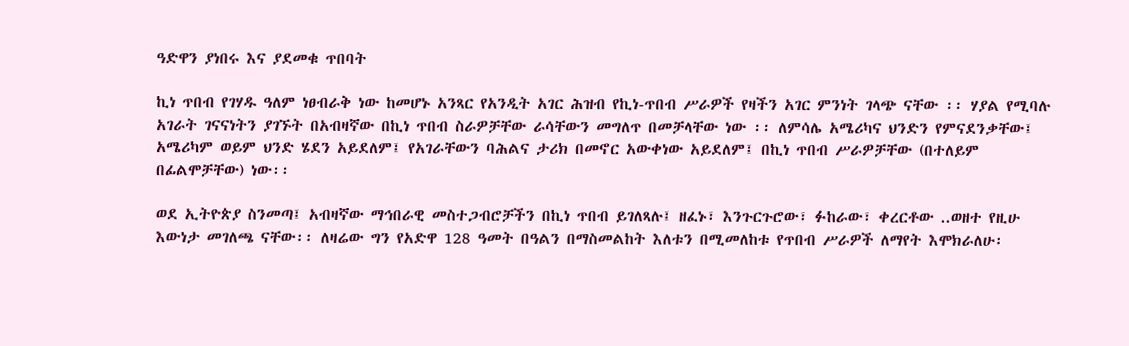ዓድዋን ያነበሩ እና ያደመቁ ጥበባት

ኪነ ጥበብ የገሃዱ ዓለም ነፀብራቅ ነው ከመሆኑ አንጻር የአንዲት አገር ሕዝብ የኪነ-ጥበብ ሥራዎች የዛችን አገር ምንነት ገላጭ ናቸው ፡፡ ሃያል የሚባሉ አገራት ገናናነትን ያገኙት በአብዛኛው በኪነ ጥበብ ስራዎቻቸው ራሳቸውን መግለጥ በመቻላቸው ነው ፡፡ ለምሳሌ አሜሪካና ህንድን የምናደንቃቸው፤ አሜሪካም ወይም ህንድ ሄደን አይደለም፤ የአገራቸውን ባሕልና ታሪክ በመኖር አውቀነው አይደለም፤ በኪነ ጥበብ ሥራዎቻቸው (በተለይም በፊልሞቻቸው) ነው፡፡

ወደ ኢትዮጵያ ስንመጣ፤ አብዛኛው ማኅበራዊ መስተጋብሮቻችን በኪነ ጥበብ ይገለጻሉ፤ ዘፈኑ፣ እንጉርጉሮው፣ ፉከራው፣ ቀረርቶው ..ወዘተ የዚሁ እውነታ መገለጫ ናቸው፡፡ ለዛሬው ግን የአድዋ 128 ዓመት በዓልን በማስመልከት እለቱን በሚመለከቱ የጥበብ ሥራዎች ለማየት እሞክራለሁ፡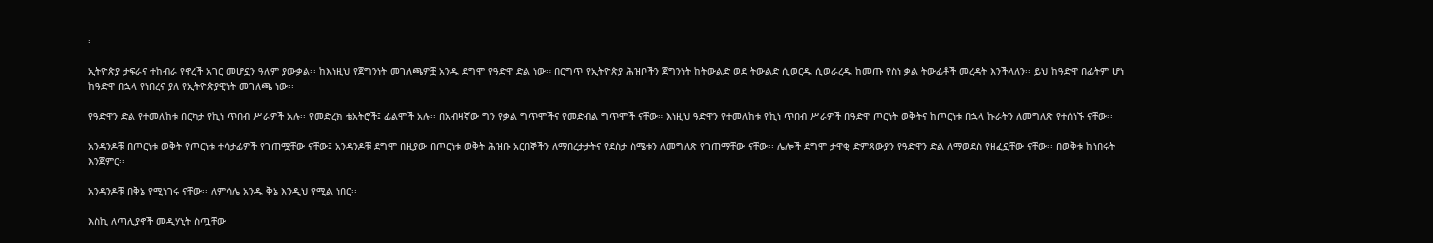፡

ኢትዮጵያ ታፍራና ተከብራ የኖረች አገር መሆኗን ዓለም ያውቃል፡፡ ከእነዚህ የጀግንነት መገለጫዎቿ አንዱ ደግሞ የዓድዋ ድል ነው። በርግጥ የኢትዮጵያ ሕዝቦችን ጀግንነት ከትውልድ ወደ ትውልድ ሲወርዱ ሲወራረዱ ከመጡ የስነ ቃል ትውፊቶች መረዳት እንችላለን፡፡ ይህ ከዓድዋ በፊትም ሆነ ከዓድዋ በኋላ የነበረና ያለ የኢትዮጵያዊነት መገለጫ ነው፡፡

የዓድዋን ድል የተመለከቱ በርካታ የኪነ ጥበብ ሥራዎች አሉ፡፡ የመድረክ ቴአትሮች፤ ፊልሞች አሉ፡፡ በአብዛኛው ግን የቃል ግጥሞችና የመድብል ግጥሞች ናቸው። እነዚህ ዓድዋን የተመለከቱ የኪነ ጥበብ ሥራዎች በዓድዋ ጦርነት ወቅትና ከጦርነቱ በኋላ ኩራትን ለመግለጽ የተሰነኙ ናቸው፡፡

አንዳንዶቹ በጦርነቱ ወቅት የጦርነቱ ተሳታፊዎች የገጠሟቸው ናቸው፤ አንዳንዶቹ ደግሞ በዚያው በጦርነቱ ወቅት ሕዝቡ አርበኞችን ለማበረታታትና የደስታ ስሜቱን ለመግለጽ የገጠማቸው ናቸው፡፡ ሌሎች ደግሞ ታዋቂ ድምጻውያን የዓድዋን ድል ለማወደስ የዘፈኗቸው ናቸው፡፡ በወቅቱ ከነበሩት እንጀምር፡፡

አንዳንዶቹ በቅኔ የሚነገሩ ናቸው፡፡ ለምሳሌ አንዱ ቅኔ እንዲህ የሚል ነበር፡፡

እስኪ ለጣሊያኖች መዲሃኒት ስጧቸው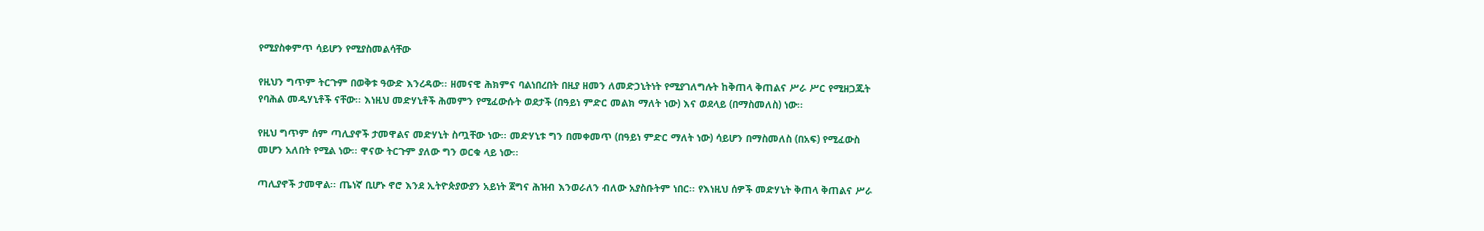የሚያስቀምጥ ሳይሆን የሚያስመልሳቸው

የዚህን ግጥም ትርጉም በወቅቱ ዓውድ እንረዳው፡፡ ዘመናዊ ሕክምና ባልነበረበት በዚያ ዘመን ለመድኃኒትነት የሚያገለግሉት ከቅጠላ ቅጠልና ሥራ ሥር የሚዘጋጁት የባሕል መዲሃኒቶች ናቸው፡፡ እነዚህ መድሃኒቶች ሕመምን የሚፈውሱት ወደታች (በዓይነ ምድር መልክ ማለት ነው) እና ወደላይ (በማስመለስ) ነው፡፡

የዚህ ግጥም ሰም ጣሊያኖች ታመዋልና መድሃኒት ስጧቸው ነው፡፡ መድሃኒቱ ግን በመቀመጥ (በዓይነ ምድር ማለት ነው) ሳይሆን በማስመለስ (በአፍ) የሚፈውስ መሆን አለበት የሚል ነው፡፡ ዋናው ትርጉም ያለው ግን ወርቁ ላይ ነው፡፡

ጣሊያኖች ታመዋል፡፡ ጤነኛ ቢሆኑ ኖሮ እንደ ኢትዮጵያውያን አይነት ጀግና ሕዝብ እንወራለን ብለው አያስቡትም ነበር፡፡ የእነዚህ ሰዎች መድሃኒት ቅጠላ ቅጠልና ሥራ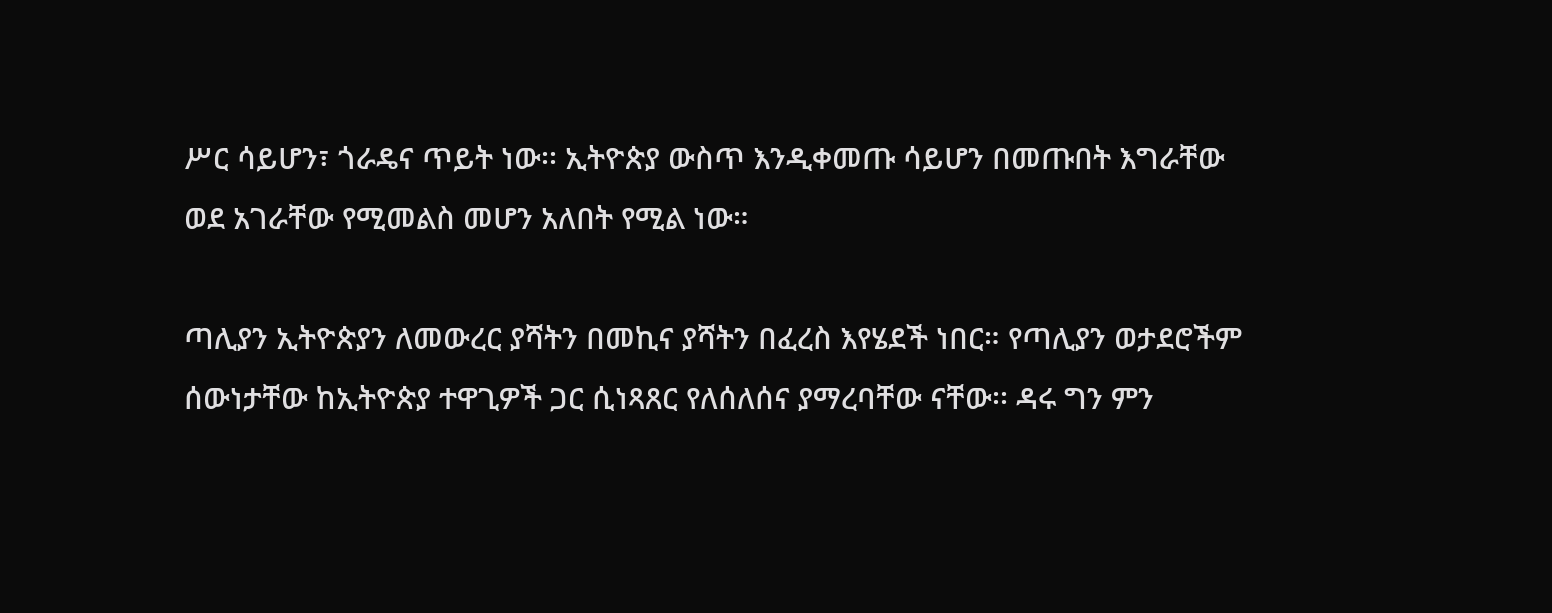ሥር ሳይሆን፣ ጎራዴና ጥይት ነው፡፡ ኢትዮጵያ ውስጥ እንዲቀመጡ ሳይሆን በመጡበት እግራቸው ወደ አገራቸው የሚመልስ መሆን አለበት የሚል ነው።

ጣሊያን ኢትዮጵያን ለመውረር ያሻትን በመኪና ያሻትን በፈረስ እየሄደች ነበር። የጣሊያን ወታደሮችም ሰውነታቸው ከኢትዮጵያ ተዋጊዎች ጋር ሲነጻጸር የለሰለሰና ያማረባቸው ናቸው፡፡ ዳሩ ግን ምን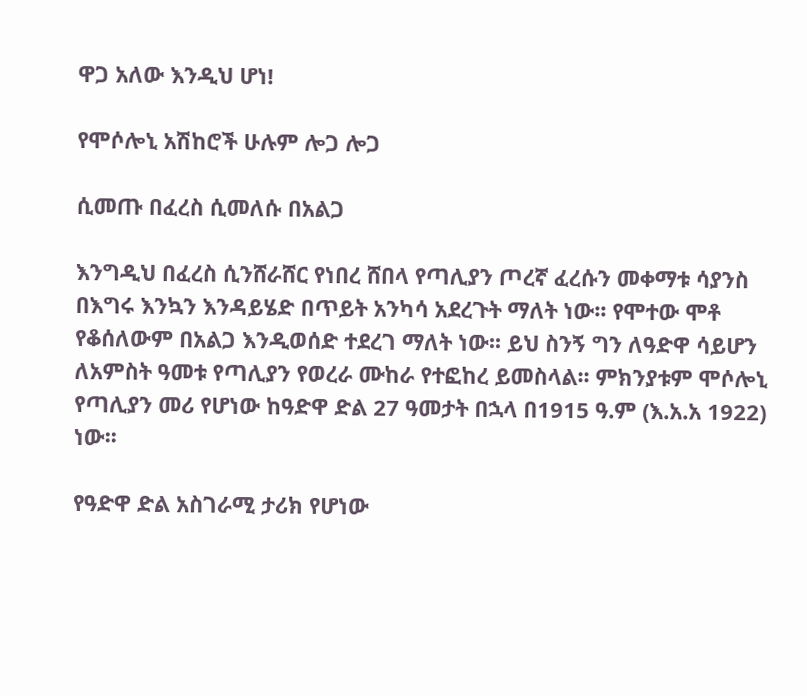ዋጋ አለው እንዲህ ሆነ!

የሞሶሎኒ አሽከሮች ሁሉም ሎጋ ሎጋ

ሲመጡ በፈረስ ሲመለሱ በአልጋ

እንግዲህ በፈረስ ሲንሸራሸር የነበረ ሸበላ የጣሊያን ጦረኛ ፈረሱን መቀማቱ ሳያንስ በእግሩ እንኳን እንዳይሄድ በጥይት አንካሳ አደረጉት ማለት ነው፡፡ የሞተው ሞቶ የቆሰለውም በአልጋ እንዲወሰድ ተደረገ ማለት ነው፡፡ ይህ ስንኝ ግን ለዓድዋ ሳይሆን ለአምስት ዓመቱ የጣሊያን የወረራ ሙከራ የተፎከረ ይመስላል፡፡ ምክንያቱም ሞሶሎኒ የጣሊያን መሪ የሆነው ከዓድዋ ድል 27 ዓመታት በኋላ በ1915 ዓ.ም (እ.አ.አ 1922) ነው፡፡

የዓድዋ ድል አስገራሚ ታሪክ የሆነው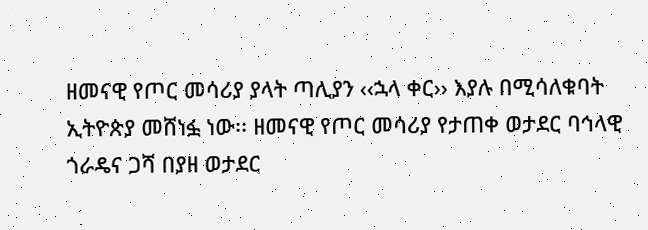ዘመናዊ የጦር መሳሪያ ያላት ጣሊያን ‹‹ኋላ ቀር›› እያሉ በሚሳለቁባት ኢትዮጵያ መሸነፏ ነው፡፡ ዘመናዊ የጦር መሳሪያ የታጠቀ ወታደር ባኅላዊ ጎራዴና ጋሻ በያዘ ወታደር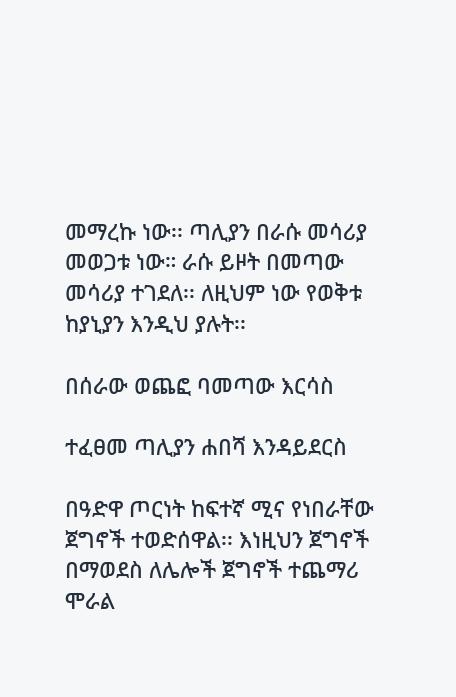መማረኩ ነው፡፡ ጣሊያን በራሱ መሳሪያ መወጋቱ ነው። ራሱ ይዞት በመጣው መሳሪያ ተገደለ፡፡ ለዚህም ነው የወቅቱ ከያኒያን እንዲህ ያሉት፡፡

በሰራው ወጨፎ ባመጣው እርሳስ

ተፈፀመ ጣሊያን ሐበሻ እንዳይደርስ

በዓድዋ ጦርነት ከፍተኛ ሚና የነበራቸው ጀግኖች ተወድሰዋል፡፡ እነዚህን ጀግኖች በማወደስ ለሌሎች ጀግኖች ተጨማሪ ሞራል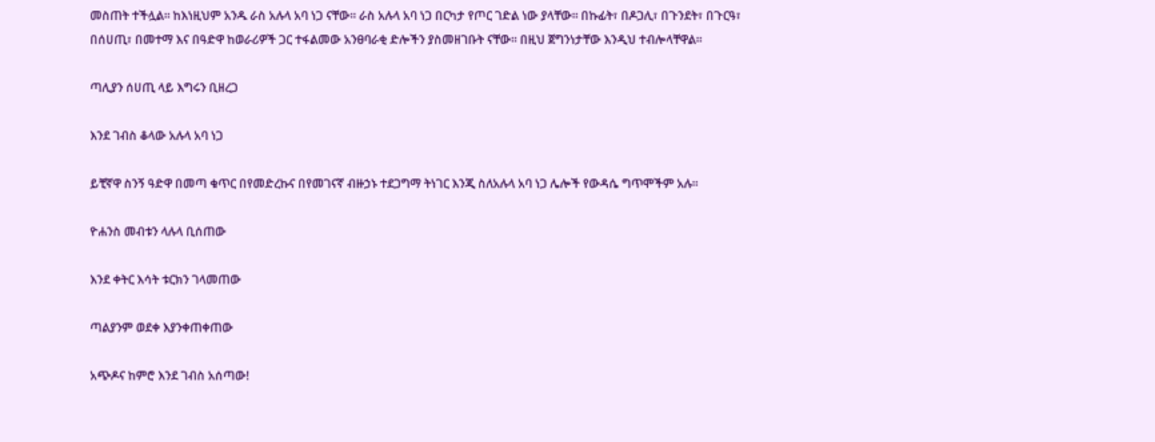መስጠት ተችሏል፡፡ ከእነዚህም አንዱ ራስ አሉላ አባ ነጋ ናቸው፡፡ ራስ አሉላ አባ ነጋ በርካታ የጦር ገድል ነው ያላቸው፡፡ በኩፊት፣ በዶጋሊ፣ በጉንደት፣ በጉርዓ፣ በሰሀጢ፣ በመተማ እና በዓድዋ ከወራሪዎች ጋር ተፋልመው አንፀባራቂ ድሎችን ያስመዘገቡት ናቸው፡፡ በዚህ ጀግንነታቸው እንዲህ ተብሎላቸዋል፡፡

ጣሊያን ሰሀጢ ላይ እግሩን ቢዘረጋ

እንደ ገብስ ቆላው አሉላ አባ ነጋ

ይቺኛዋ ስንኝ ዓድዋ በመጣ ቁጥር በየመድረኩና በየመገናኛ ብዙኃኑ ተደጋግማ ትነገር እንጂ ስለአሉላ አባ ነጋ ሌሎች የውዳሴ ግጥሞችም አሉ፡፡

ዮሐንስ መብቱን ላሉላ ቢሰጠው

እንደ ቀትር እሳት ቱርክን ገላመጠው

ጣልያንም ወደቀ እያንቀጠቀጠው

አጭዶና ከምሮ እንደ ገብስ አሰጣው!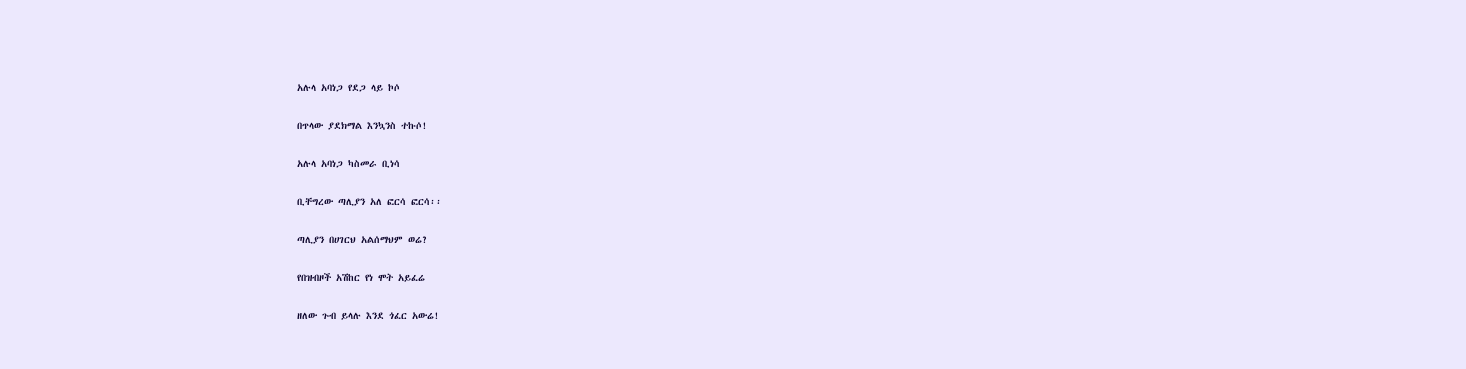አሉላ አባነጋ የደጋ ላይ ኮሶ

በጥላው ያደክማል እንኳንስ ተኩሶ!

አሉላ አባነጋ ካስመራ ቢነሳ

ቢቸግረው ጣሊያን አለ ፎርሳ ፎርሳ፡፡

ጣሊያን በሀገርህ አልሰማህም ወሬ?

የበዝብዞች አሽከር የነ ሞት አይፈሬ

ዘለው ጉብ ይላሉ እንደ ጎፈር አውሬ!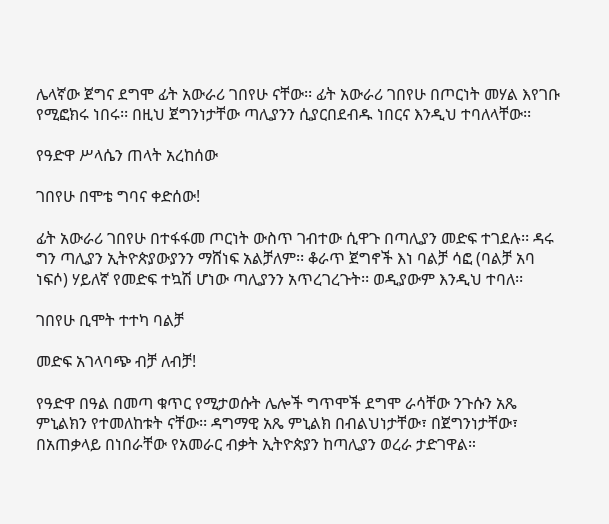ሌላኛው ጀግና ደግሞ ፊት አውራሪ ገበየሁ ናቸው፡፡ ፊት አውራሪ ገበየሁ በጦርነት መሃል እየገቡ የሚፎክሩ ነበሩ፡፡ በዚህ ጀግንነታቸው ጣሊያንን ሲያርበደብዱ ነበርና እንዲህ ተባለላቸው፡፡

የዓድዋ ሥላሴን ጠላት አረከሰው

ገበየሁ በሞቴ ግባና ቀድሰው!

ፊት አውራሪ ገበየሁ በተፋፋመ ጦርነት ውስጥ ገብተው ሲዋጉ በጣሊያን መድፍ ተገደሉ፡፡ ዳሩ ግን ጣሊያን ኢትዮጵያውያንን ማሸነፍ አልቻለም፡፡ ቆራጥ ጀግኖች እነ ባልቻ ሳፎ (ባልቻ አባ ነፍሶ) ሃይለኛ የመድፍ ተኳሽ ሆነው ጣሊያንን አጥረገረጉት፡፡ ወዲያውም እንዲህ ተባለ፡፡

ገበየሁ ቢሞት ተተካ ባልቻ

መድፍ አገላባጭ ብቻ ለብቻ!

የዓድዋ በዓል በመጣ ቁጥር የሚታወሱት ሌሎች ግጥሞች ደግሞ ራሳቸው ንጉሱን አጼ ምኒልክን የተመለከቱት ናቸው፡፡ ዳግማዊ አጼ ምኒልክ በብልህነታቸው፣ በጀግንነታቸው፣ በአጠቃላይ በነበራቸው የአመራር ብቃት ኢትዮጵያን ከጣሊያን ወረራ ታድገዋል።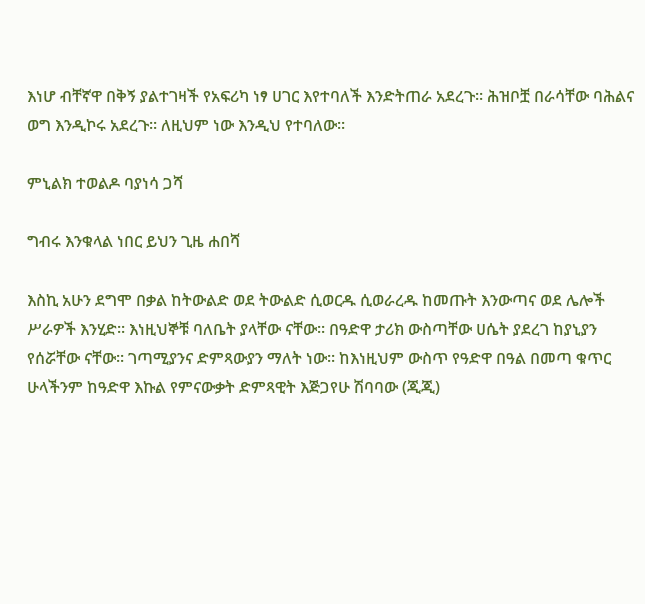እነሆ ብቸኛዋ በቅኝ ያልተገዛች የአፍሪካ ነፃ ሀገር እየተባለች እንድትጠራ አደረጉ። ሕዝቦቿ በራሳቸው ባሕልና ወግ እንዲኮሩ አደረጉ፡፡ ለዚህም ነው እንዲህ የተባለው፡፡

ምኒልክ ተወልዶ ባያነሳ ጋሻ

ግብሩ እንቁላል ነበር ይህን ጊዜ ሐበሻ

እስኪ አሁን ደግሞ በቃል ከትውልድ ወደ ትውልድ ሲወርዱ ሲወራረዱ ከመጡት እንውጣና ወደ ሌሎች ሥራዎች እንሂድ፡፡ እነዚህኞቹ ባለቤት ያላቸው ናቸው፡፡ በዓድዋ ታሪክ ውስጣቸው ሀሴት ያደረገ ከያኒያን የሰሯቸው ናቸው፡፡ ገጣሚያንና ድምጻውያን ማለት ነው፡፡ ከእነዚህም ውስጥ የዓድዋ በዓል በመጣ ቁጥር ሁላችንም ከዓድዋ እኩል የምናውቃት ድምጻዊት እጅጋየሁ ሽባባው (ጂጂ)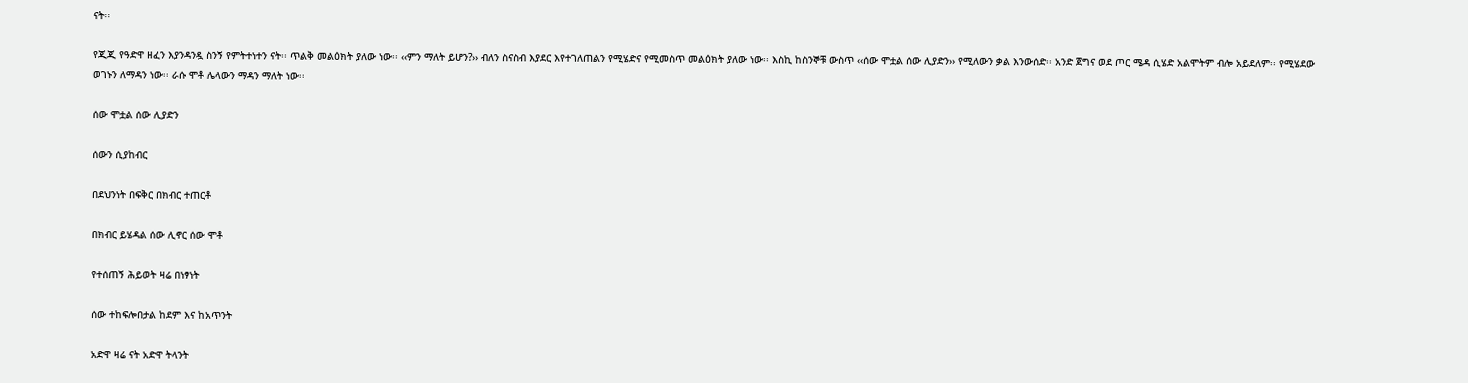ናት፡፡

የጂጂ የዓድዋ ዘፈን እያንዳንዷ ስንኝ የምትተነተን ናት፡፡ ጥልቅ መልዕክት ያለው ነው፡፡ ‹‹ምን ማለት ይሆን?›› ብለን ስናስብ እያደር እየተገለጠልን የሚሄድና የሚመስጥ መልዕክት ያለው ነው፡፡ እስኪ ከስንኞቹ ውስጥ ‹‹ሰው ሞቷል ሰው ሊያድን›› የሚለውን ቃል እንውሰድ፡፡ አንድ ጀግና ወደ ጦር ሜዳ ሲሄድ አልሞትም ብሎ አይደለም፡፡ የሚሄደው ወገኑን ለማዳን ነው፡፡ ራሱ ሞቶ ሌላውን ማዳን ማለት ነው፡፡

ሰው ሞቷል ሰው ሊያድን

ሰውን ሲያከብር

በደህንነት በፍቅር በክብር ተጠርቶ

በክብር ይሄዳል ሰው ሊኖር ሰው ሞቶ

የተሰጠኝ ሕይወት ዛሬ በነፃነት

ሰው ተከፍሎበታል ከደም እና ከአጥንት

አድዋ ዛሬ ናት አድዋ ትላንት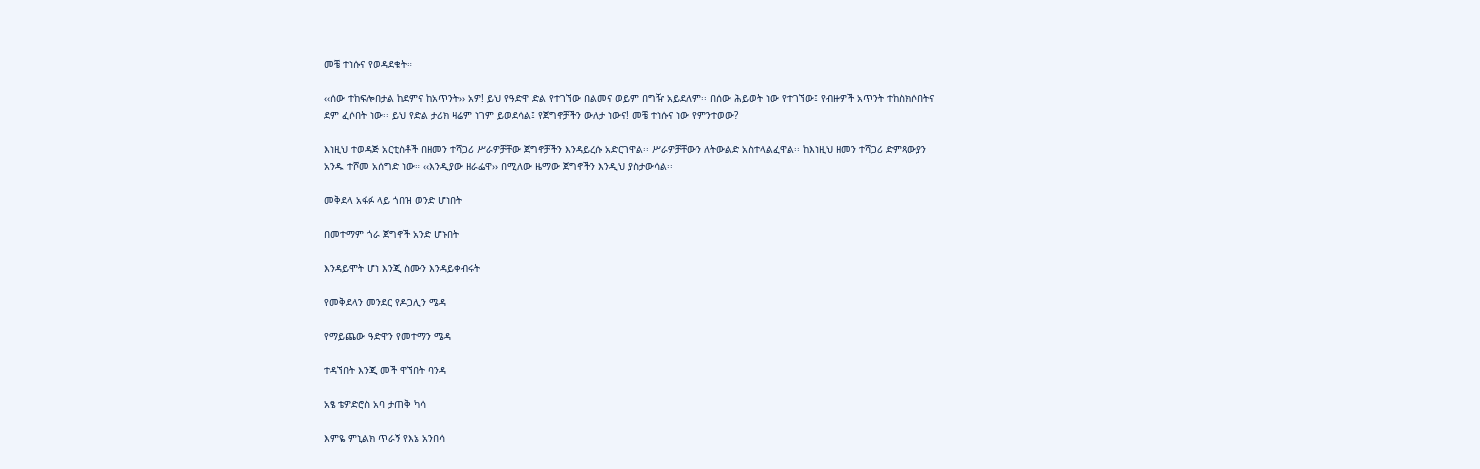መቼ ተነሱና የወዳደቁት።

‹‹ሰው ተከፍሎበታል ከደምና ከአጥንት›› አዎ! ይህ የዓድዋ ድል የተገኘው በልመና ወይም በግዥ አይደለም፡፡ በሰው ሕይወት ነው የተገኘው፤ የብዙዎች አጥንት ተከስክሶበትና ደም ፈሶበት ነው፡፡ ይህ የድል ታሪክ ዛሬም ነገም ይወደሳል፤ የጀግኖቻችን ውለታ ነውና! መቼ ተነሱና ነው የምንተወው?

እነዚህ ተወዳጅ አርቲስቶች በዘመን ተሻጋሪ ሥራዎቻቸው ጀግኖቻችን እንዳይረሱ አድርገዋል፡፡ ሥራዎቻቸውን ለትውልድ አስተላልፈዋል፡፡ ከእነዚህ ዘመን ተሻጋሪ ድምጻውያን አንዱ ተሾመ አሰግድ ነው። ‹‹እንዲያው ዘራፌዋ›› በሚለው ዜማው ጀግኖችን እንዲህ ያስታውሳል፡፡

መቅደላ አፋፉ ላይ ጎበዝ ወንድ ሆነበት

በመተማም ጎራ ጀግኖች አንድ ሆኑበት

እንዳይሞት ሆነ እንጂ ስሙን እንዳይቀብሩት

የመቅደላን መንደር የዶጋሊን ሜዳ

የማይጨው ዓድዋን የመተማን ሜዳ

ተዳኘበት እንጂ መች ዋኘበት ባንዳ

አፄ ቴዎድሮስ አባ ታጠቅ ካሳ

እምዬ ምኒልክ ጥራኝ የእኔ አንበሳ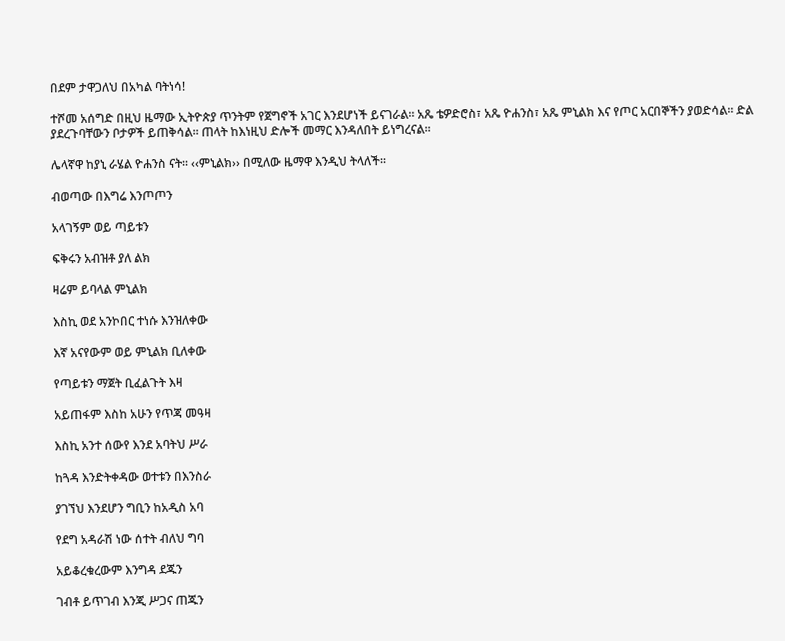በደም ታዋጋለህ በአካል ባትነሳ!

ተሾመ አሰግድ በዚህ ዜማው ኢትዮጵያ ጥንትም የጀግኖች አገር እንደሆነች ይናገራል። አጼ ቴዎድሮስ፣ አጼ ዮሐንስ፣ አጼ ምኒልክ እና የጦር አርበኞችን ያወድሳል፡፡ ድል ያደረጉባቸውን ቦታዎች ይጠቅሳል፡፡ ጠላት ከእነዚህ ድሎች መማር እንዳለበት ይነግረናል፡፡

ሌላኛዋ ከያኒ ራሄል ዮሐንስ ናት፡፡ ‹‹ምኒልክ›› በሚለው ዜማዋ እንዲህ ትላለች፡፡

ብወጣው በእግሬ እንጦጦን

አላገኝም ወይ ጣይቱን

ፍቅሩን አብዝቶ ያለ ልክ

ዛሬም ይባላል ምኒልክ

እስኪ ወደ አንኮበር ተነሱ እንዝለቀው

እኛ አናየውም ወይ ምኒልክ ቢለቀው

የጣይቱን ማጀት ቢፈልጉት እዛ

አይጠፋም እስከ አሁን የጥጃ መዓዛ

እስኪ አንተ ሰውየ እንደ አባትህ ሥራ

ከጓዳ እንድትቀዳው ወተቱን በእንስራ

ያገኘህ እንደሆን ግቢን ከአዲስ አባ

የደግ አዳራሽ ነው ሰተት ብለህ ግባ

አይቆረቁረውም እንግዳ ደጁን

ገብቶ ይጥገብ እንጂ ሥጋና ጠጁን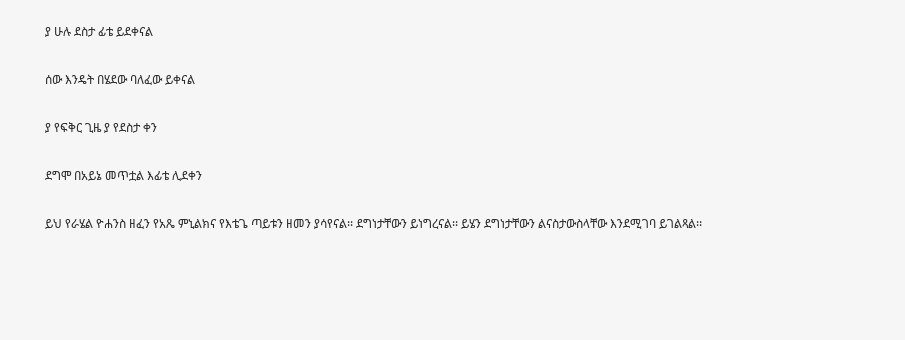ያ ሁሉ ደስታ ፊቴ ይደቀናል

ሰው እንዴት በሄደው ባለፈው ይቀናል

ያ የፍቅር ጊዜ ያ የደስታ ቀን

ደግሞ በአይኔ መጥቷል እፊቴ ሊደቀን

ይህ የራሄል ዮሐንስ ዘፈን የአጼ ምኒልክና የእቴጌ ጣይቱን ዘመን ያሳየናል፡፡ ደግነታቸውን ይነግረናል፡፡ ይሄን ደግነታቸውን ልናስታውስላቸው እንደሚገባ ይገልጻል፡፡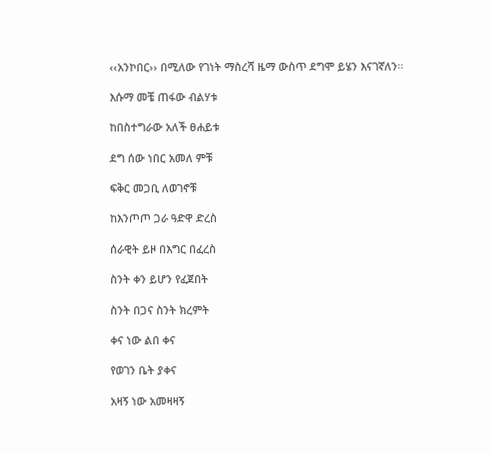‹‹አንኮበር›› በሚለው የገነት ማስረሻ ዜማ ውስጥ ደግሞ ይሄን እናገኛለን፡፡

እሱማ መቼ ጠፋው ብልሃቱ

ከበስተግራው አለች ፀሐይቱ

ደግ ሰው ነበር አመለ ምቹ

ፍቅር መጋቢ ለወገኖቹ

ከእንጦጦ ጋራ ዓድዋ ድረስ

ሰራዊት ይዞ በእግር በፈረስ

ስንት ቀን ይሆን የፈጀበት

ስንት በጋና ስንት ክረምት

ቀና ነው ልበ ቀና

የወገን ቤት ያቀና

አዛኝ ነው አመዛዛኝ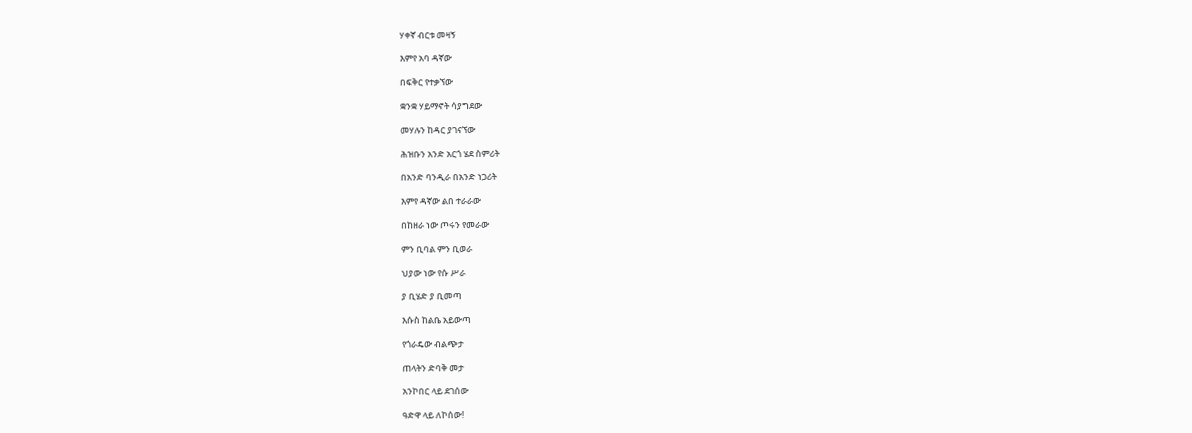ሃቀኛ ብርቱ መዛኝ

እምየ አባ ዳኛው

በፍቅር የተቃኘው

ቋንቋ ሃይማኖት ሳያግደው

መሃሉን ከዳር ያገናኘው

ሕዝቡን አንድ አርጎ ሄደ ስምሪት

በአንድ ባንዲራ በአንድ ነጋሪት

እምየ ዳኛው ልበ ተራራው

በከዘራ ነው ጦሩን የመራው

ምን ቢባል ምን ቢወራ

ህያው ነው የሱ ሥራ

ያ ቢሄድ ያ ቢመጣ

እሱስ ከልቤ አይውጣ

የጎራዴው ብልጭታ

ጠላትን ድባቅ መታ

አንኮበር ላይ ደገሰው

ዓድዋ ላይ ለኮሰው!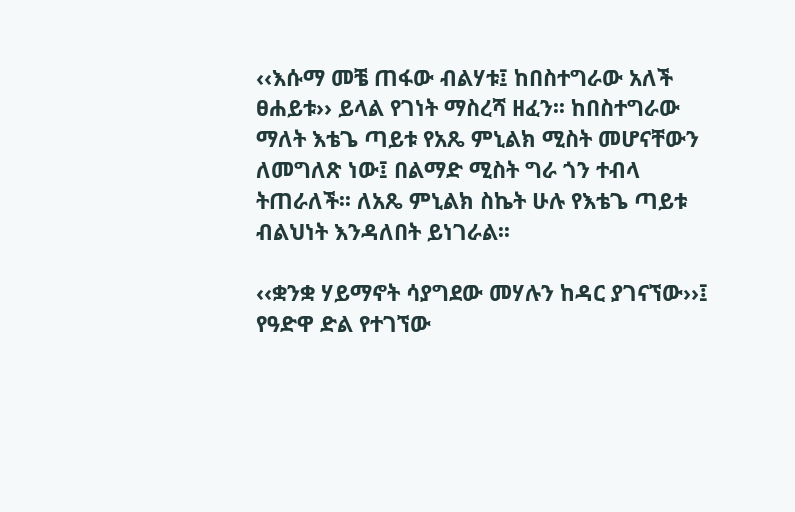‹‹እሱማ መቼ ጠፋው ብልሃቱ፤ ከበስተግራው አለች ፀሐይቱ›› ይላል የገነት ማስረሻ ዘፈን፡፡ ከበስተግራው ማለት እቴጌ ጣይቱ የአጼ ምኒልክ ሚስት መሆናቸውን ለመግለጽ ነው፤ በልማድ ሚስት ግራ ጎን ተብላ ትጠራለች፡፡ ለአጼ ምኒልክ ስኬት ሁሉ የእቴጌ ጣይቱ ብልህነት እንዳለበት ይነገራል፡፡

‹‹ቋንቋ ሃይማኖት ሳያግደው መሃሉን ከዳር ያገናኘው››፤ የዓድዋ ድል የተገኘው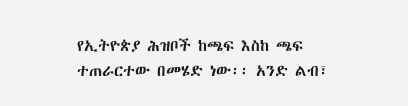የኢትዮጵያ ሕዝቦች ከጫፍ እስከ ጫፍ ተጠራርተው በመሄድ ነው፡፡ አንድ ልብ፣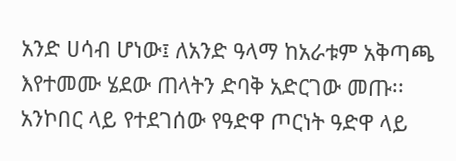አንድ ሀሳብ ሆነው፤ ለአንድ ዓላማ ከአራቱም አቅጣጫ እየተመሙ ሄደው ጠላትን ድባቅ አድርገው መጡ፡፡ አንኮበር ላይ የተደገሰው የዓድዋ ጦርነት ዓድዋ ላይ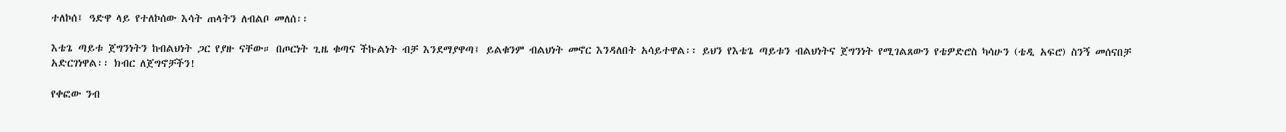ተለኮሰ፤ ዓድዋ ላይ የተለኮሰው እሳት ጠላትን ለብልቦ መለሰ፡፡

እቴጌ ጣይቱ ጀግንነትን ከብልህነት ጋር የያዙ ናቸው። በጦርነት ጊዜ ቁጣና ችኩልነት ብቻ እንደማያዋጣ፤ ይልቁንም ብልህነት መኖር እንዳለበት አሳይተዋል፡፡ ይህን የእቴጌ ጣይቱን ብልህነትና ጀግንነት የሚገልጸውን የቴዎድሮስ ካሳሁን (ቴዲ አፍሮ) ስንኝ መሰናበቻ አድርገነዋል፡፡ ክብር ለጀግኖቻችን!

የቀፎው ንብ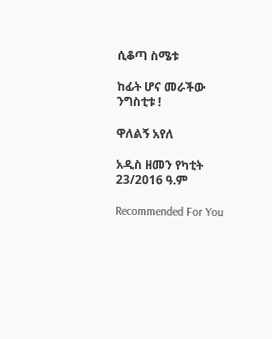ሲቆጣ ስሜቱ

ከፊት ሆና መራችው ንግስቲቱ !

ዋለልኝ አየለ

አዲስ ዘመን የካቲት 23/2016 ዓ.ም

Recommended For You